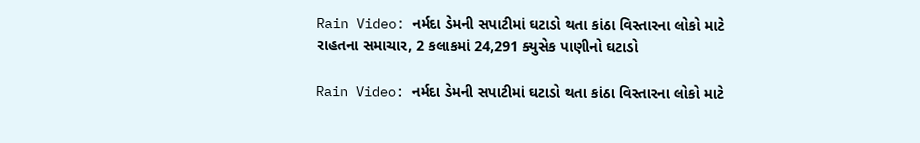Rain Video: નર્મદા ડેમની સપાટીમાં ઘટાડો થતા કાંઠા વિસ્તારના લોકો માટે રાહતના સમાચાર, 2 કલાકમાં 24,291 ક્યુસેક પાણીનો ઘટાડો

Rain Video: નર્મદા ડેમની સપાટીમાં ઘટાડો થતા કાંઠા વિસ્તારના લોકો માટે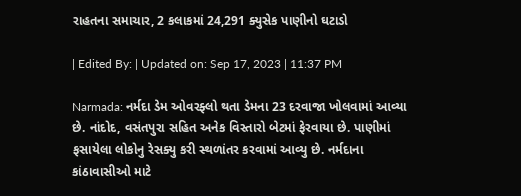રાહતના સમાચાર, 2 કલાકમાં 24,291 ક્યુસેક પાણીનો ઘટાડો

| Edited By: | Updated on: Sep 17, 2023 | 11:37 PM

Narmada: નર્મદા ડેમ ઓવરફ્લો થતા ડેમના 23 દરવાજા ખોલવામાં આવ્યા છે. નાંદોદ, વસંતપુરા સહિત અનેક વિસ્તારો બેટમાં ફેરવાયા છે. પાણીમાં ફસાયેલા લોકોનુ રેસક્યુ કરી સ્થળાંતર કરવામાં આવ્યુ છે. નર્મદાના કાંઠાવાસીઓ માટે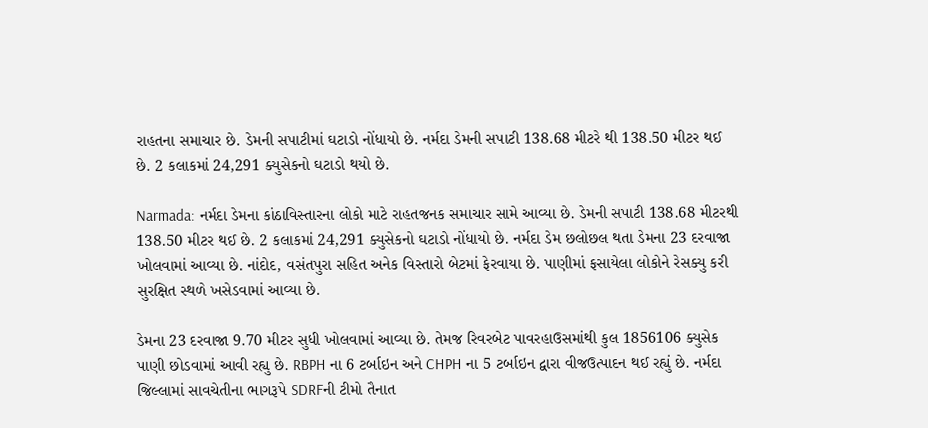રાહતના સમાચાર છે. ડેમની સપાટીમાં ઘટાડો નોંધાયો છે. નર્મદા ડેમની સપાટી 138.68 મીટરે થી 138.50 મીટર થઈ છે. 2 કલાકમાં 24,291 ક્યુસેકનો ઘટાડો થયો છે.

Narmada: નર્મદા ડેમના કાંઠાવિસ્તારના લોકો માટે રાહતજનક સમાચાર સામે આવ્યા છે. ડેમની સપાટી 138.68 મીટરથી 138.50 મીટર થઈ છે. 2 કલાકમાં 24,291 ક્યુસેકનો ઘટાડો નોંધાયો છે. નર્મદા ડેમ છલોછલ થતા ડેમના 23 દરવાજા ખોલવામાં આવ્યા છે. નાંદોદ, વસંતપુરા સહિત અનેક વિસ્તારો બેટમાં ફેરવાયા છે. પાણીમાં ફસાયેલા લોકોને રેસક્યુ કરી સુરક્ષિત સ્થળે ખસેડવામાં આવ્યા છે.

ડેમના 23 દરવાજા 9.70 મીટર સુધી ખોલવામાં આવ્યા છે. તેમજ રિવરબેટ પાવરહાઉસમાંથી કુલ 1856106 ક્યુસેક પાણી છોડવામાં આવી રહ્યુ છે. RBPH ના 6 ટર્બાઇન અને CHPH ના 5 ટર્બાઇન દ્વારા વીજઉત્પાદન થઈ રહ્યું છે. નર્મદા જિલ્લામાં સાવચેતીના ભાગરૂપે SDRFની ટીમો તૈનાત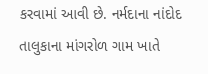કરવામાં આવી છે. નર્મદાના નાંદોદ તાલુકાના માંગરોળ ગામ ખાતે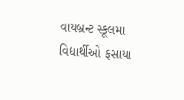વાયબ્રન્ટ સ્કૂલમા વિદ્યાર્થીઓ ફસાયા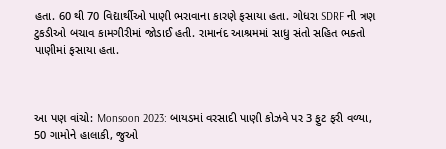હતા. 60 થી 70 વિદ્યાર્થીઓ પાણી ભરાવાના કારણે ફસાયા હતા. ગોધરા SDRF ની ત્રણ ટુકડીઓ બચાવ કામગીરીમાં જોડાઈ હતી. રામાનંદ આશ્રમમાં સાધુ સંતો સહિત ભક્તો પાણીમાં ફસાયા હતા.



આ પણ વાંચો: Monsoon 2023: બાયડમાં વરસાદી પાણી કોઝવે પર 3 ફુટ ફરી વળ્યા, 50 ગામોને હાલાકી, જુઓ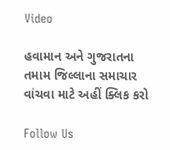Video

હવામાન અને ગુજરાતના તમામ જિલ્લાના સમાચાર વાંચવા માટે અહીં ક્લિક કરો

Follow Us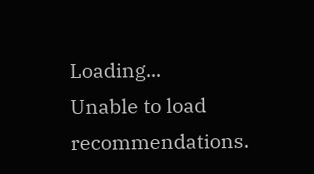Loading...
Unable to load recommendations.